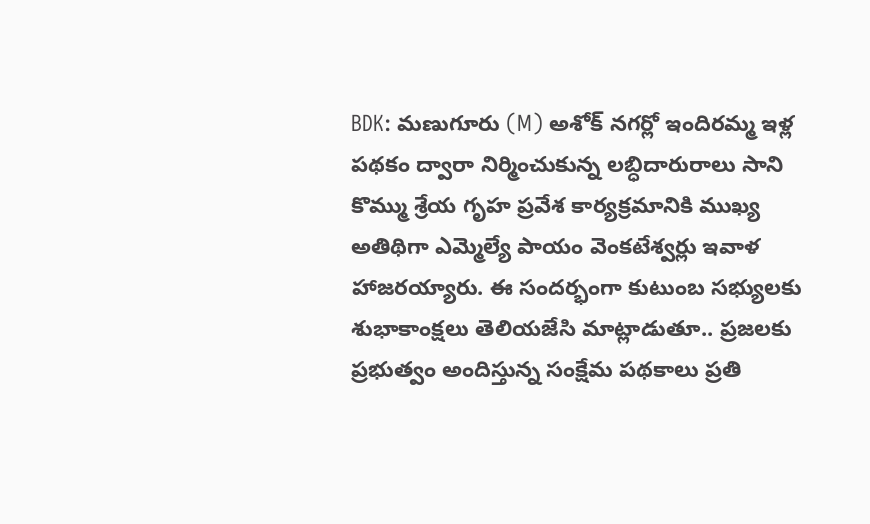BDK: మణుగూరు (M) అశోక్ నగర్లో ఇందిరమ్మ ఇళ్ల పథకం ద్వారా నిర్మించుకున్న లబ్ధిదారురాలు సాని కొమ్ము శ్రేయ గృహ ప్రవేశ కార్యక్రమానికి ముఖ్య అతిథిగా ఎమ్మెల్యే పాయం వెంకటేశ్వర్లు ఇవాళ హాజరయ్యారు. ఈ సందర్భంగా కుటుంబ సభ్యులకు శుభాకాంక్షలు తెలియజేసి మాట్లాడుతూ.. ప్రజలకు ప్రభుత్వం అందిస్తున్న సంక్షేమ పథకాలు ప్రతి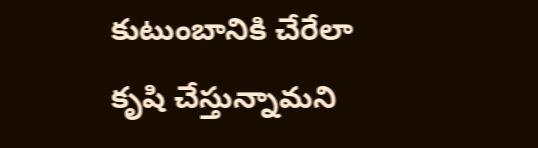కుటుంబానికి చేరేలా కృషి చేస్తున్నామని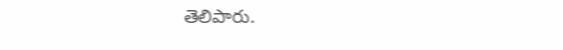తెలిపారు.